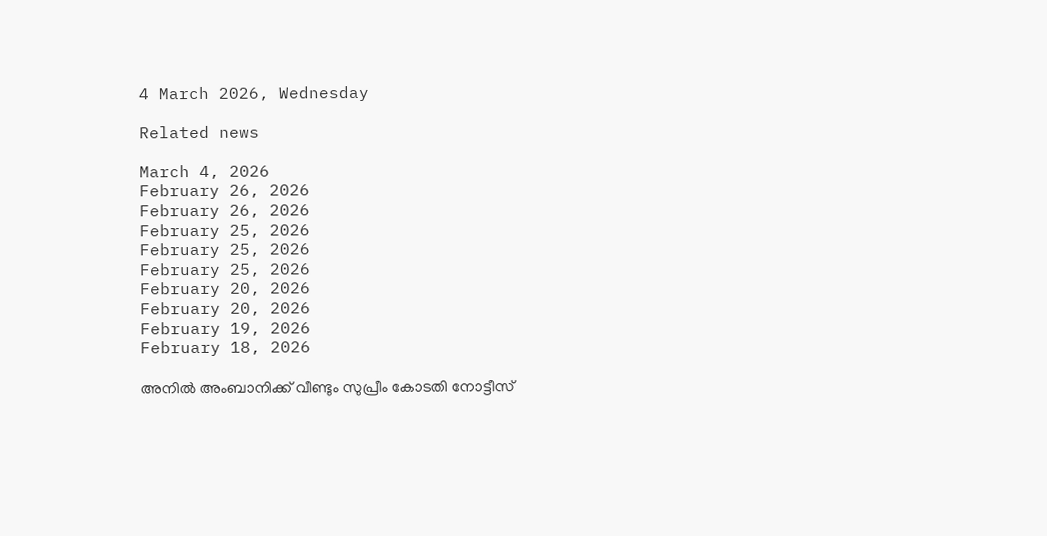4 March 2026, Wednesday

Related news

March 4, 2026
February 26, 2026
February 26, 2026
February 25, 2026
February 25, 2026
February 25, 2026
February 20, 2026
February 20, 2026
February 19, 2026
February 18, 2026

അനില്‍ അംബാനിക്ക് വീണ്ടും സുപ്രീം കോടതി നോട്ടീസ്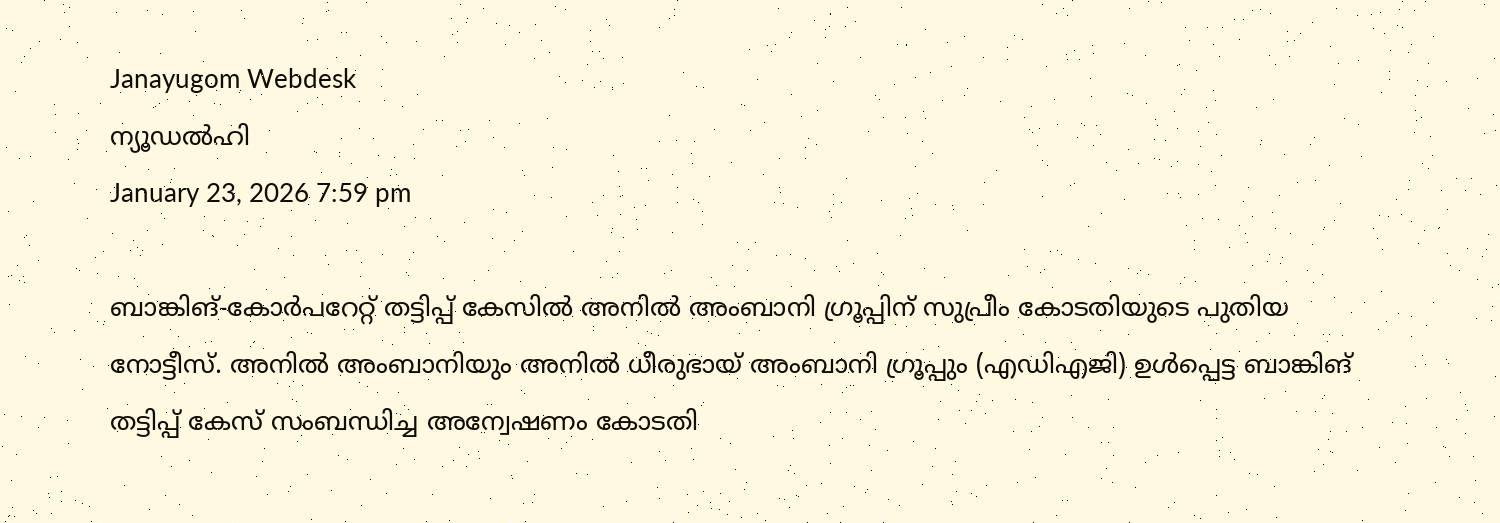Janayugom Webdesk
ന്യൂഡല്‍ഹി
January 23, 2026 7:59 pm

ബാങ്കിങ്-കോര്‍പറേറ്റ് തട്ടിപ്പ് കേസില്‍ അനില്‍ അംബാനി ഗ്രൂപ്പിന് സുപ്രീം കോടതിയുടെ പുതിയ നോട്ടീസ്. അനില്‍ അംബാനിയും അനില്‍ ധീരുഭായ് അംബാനി ഗ്രൂപ്പും (എഡിഎജി) ഉള്‍പ്പെട്ട ബാങ്കിങ് തട്ടിപ്പ് കേസ് സംബന്ധിച്ച അന്വേഷണം കോടതി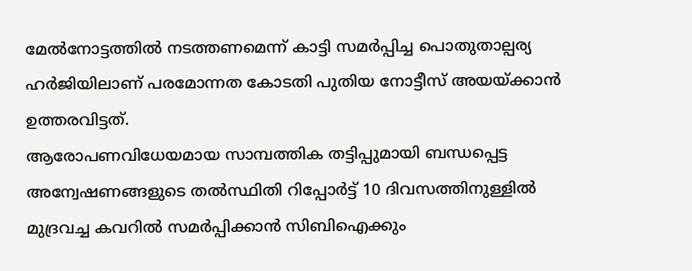മേല്‍നോട്ടത്തില്‍ നടത്തണമെന്ന് കാട്ടി സമര്‍പ്പിച്ച പൊതുതാല്പര്യ ഹര്‍ജിയിലാണ് പരമോന്നത കോടതി പുതിയ നോട്ടീസ് അയയ്ക്കാന്‍ ഉത്തരവിട്ടത്.
ആരോപണവിധേയമായ സാമ്പത്തിക തട്ടിപ്പുമായി ബന്ധപ്പെട്ട അന്വേഷണങ്ങളുടെ തല്‍സ്ഥിതി റിപ്പോര്‍ട്ട് 10 ദിവസത്തിനുള്ളില്‍ മുദ്രവച്ച കവറില്‍ സമര്‍പ്പിക്കാന്‍ സിബിഐക്കും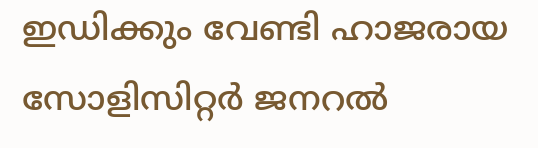ഇഡിക്കും വേണ്ടി ഹാജരായ സോളിസിറ്റര്‍ ജനറല്‍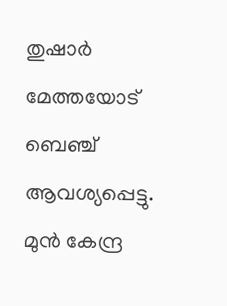തുഷാര്‍ മേത്തയോട് ബെഞ്ച് ആവശ്യപ്പെട്ടു. മുന്‍ കേന്ദ്ര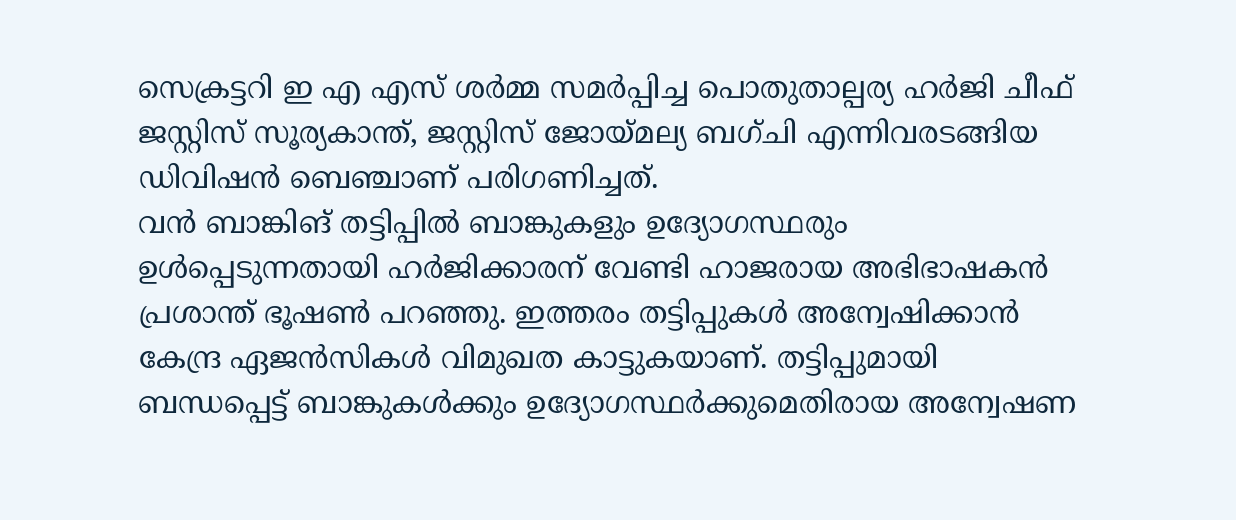സെക്രട്ടറി ഇ എ എസ് ശര്‍മ്മ സമര്‍പ്പിച്ച പൊതുതാല്പര്യ ഹര്‍ജി ചീഫ് ജസ്റ്റിസ് സൂര്യകാന്ത്, ജസ്റ്റിസ് ജോയ്മല്യ ബഗ്ചി എന്നിവരടങ്ങിയ ഡിവിഷന്‍ ബെഞ്ചാണ് പരിഗണിച്ചത്.
വന്‍ ബാങ്കിങ് തട്ടിപ്പില്‍ ബാങ്കുകളും ഉദ്യോഗസ്ഥരും ഉള്‍പ്പെടുന്നതായി ഹര്‍ജിക്കാരന് വേണ്ടി ഹാജരായ അഭിഭാഷകന്‍ പ്രശാന്ത് ഭൂഷണ്‍ പറഞ്ഞു. ഇത്തരം തട്ടിപ്പുകള്‍ അന്വേഷിക്കാന്‍ കേന്ദ്ര ഏജന്‍സികള്‍ വിമുഖത കാട്ടുകയാണ്. തട്ടിപ്പുമായി ബന്ധപ്പെട്ട് ബാങ്കുകള്‍ക്കും ഉദ്യോഗസ്ഥര്‍ക്കുമെതിരായ അന്വേഷണ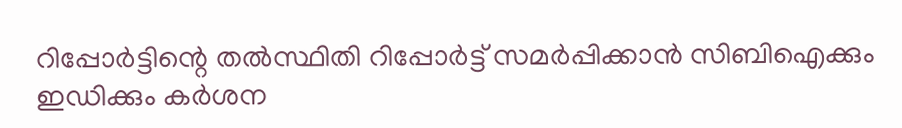റിപ്പോര്‍ട്ടിന്റെ തല്‍സ്ഥിതി റിപ്പോര്‍ട്ട് സമര്‍പ്പിക്കാന്‍ സിബിഐക്കും ഇഡിക്കും കര്‍ശന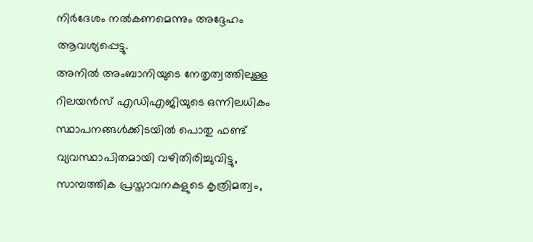നിര്‍ദേശം നല്‍കണമെന്നും അദ്ദേഹം ആവശ്യപ്പെട്ടു.
അനിൽ അംബാനിയുടെ നേതൃത്വത്തിലുള്ള റിലയൻസ് എഡിഎജിയുടെ ഒന്നിലധികം സ്ഥാപനങ്ങൾക്കിടയിൽ പൊതു ഫണ്ട് വ്യവസ്ഥാപിതമായി വഴിതിരിച്ചുവിട്ടു, സാമ്പത്തിക പ്രസ്താവനകളുടെ കൃത്രിമത്വം,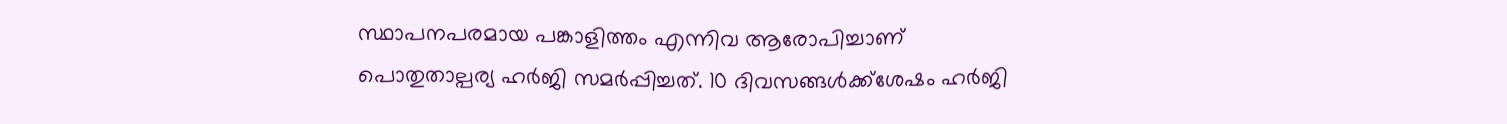സ്ഥാപനപരമായ പങ്കാളിത്തം എന്നിവ ആരോപിച്ചാണ് പൊതുതാല്പര്യ ഹർജി സമർപ്പിച്ചത്. 10 ദിവസങ്ങള്‍ക്ക്ശേഷം ഹര്‍ജി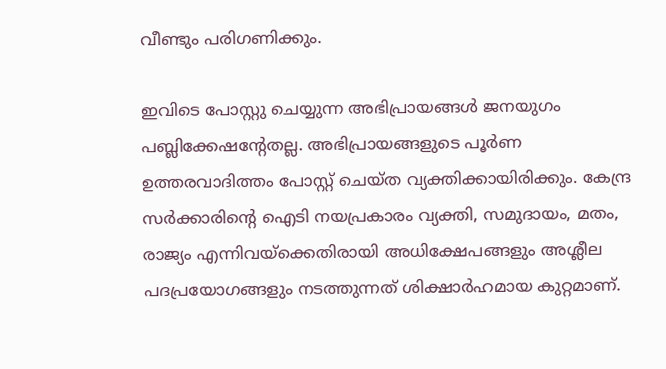വീണ്ടും പരിഗണിക്കും.

ഇവിടെ പോസ്റ്റു ചെയ്യുന്ന അഭിപ്രായങ്ങള്‍ ജനയുഗം പബ്ലിക്കേഷന്റേതല്ല. അഭിപ്രായങ്ങളുടെ പൂര്‍ണ ഉത്തരവാദിത്തം പോസ്റ്റ് ചെയ്ത വ്യക്തിക്കായിരിക്കും. കേന്ദ്ര സര്‍ക്കാരിന്റെ ഐടി നയപ്രകാരം വ്യക്തി, സമുദായം, മതം, രാജ്യം എന്നിവയ്‌ക്കെതിരായി അധിക്ഷേപങ്ങളും അശ്ലീല പദപ്രയോഗങ്ങളും നടത്തുന്നത് ശിക്ഷാര്‍ഹമായ കുറ്റമാണ്.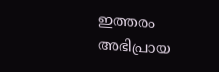ഇത്തരം അഭിപ്രായ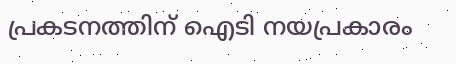പ്രകടനത്തിന് ഐടി നയപ്രകാരം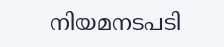നിയമനടപടി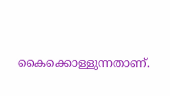കൈക്കൊള്ളുന്നതാണ്.